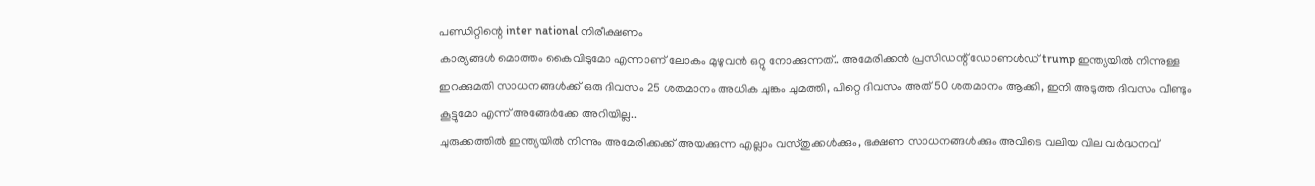പണ്ഡിറ്റിന്റെ inter national നിരീക്ഷണം
കാര്യങ്ങൾ മൊത്തം കൈവിടുമോ എന്നാണ് ലോകം മുഴുവൻ ഒറ്റു നോക്കുന്നത്.. അമേരിക്കൻ പ്രസിഡന്റ് ഡോണൾഡ് trump ഇന്ത്യയിൽ നിന്നുള്ള ഇറക്കുമതി സാധനങ്ങൾക്ക് ഒരു ദിവസം 25 ശതമാനം അധിക ചുങ്കം ചുമത്തി, പിറ്റെ ദിവസം അത് 50 ശതമാനം ആക്കി, ഇനി അടുത്ത ദിവസം വീണ്ടും കൂട്ടുമോ എന്ന് അങ്ങേർക്കേ അറിയില്ല..
ചുരുക്കത്തിൽ ഇന്ത്യയിൽ നിന്നും അമേരിക്കക്ക് അയക്കുന്ന എല്ലാം വസ്തുക്കൾക്കും, ഭക്ഷണ സാധനങ്ങൾക്കും അവിടെ വലിയ വില വർദ്ധനവ്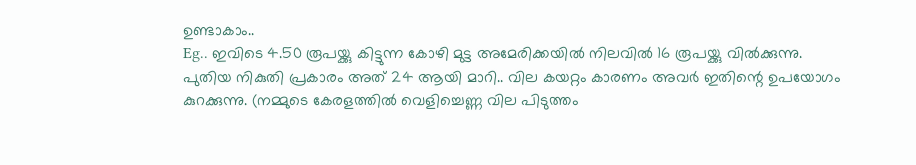ഉണ്ടാകാം..
Eg.. ഇവിടെ 4.50 രൂപയ്ക്കു കിട്ടുന്ന കോഴി മുട്ട അമേരിക്കയിൽ നിലവിൽ 16 രൂപയ്ക്കു വിൽക്കുന്നു. പുതിയ നികുതി പ്രകാരം അത് 24 ആയി മാറി.. വില കയറ്റം കാരണം അവർ ഇതിന്റെ ഉപയോഗം കുറക്കുന്നു. (നമ്മുടെ കേരളത്തിൽ വെളിച്ചെണ്ണ വില പിടുത്തം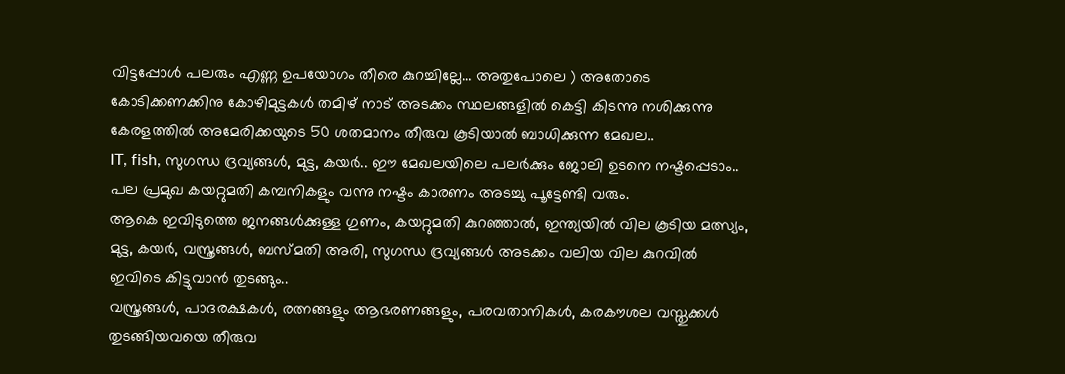വിട്ടപ്പോൾ പലരും എണ്ണ ഉപയോഗം തീരെ കുറച്ചില്ലേ… അതുപോലെ ) അതോടെ കോടിക്കണക്കിനു കോഴിമുട്ടകൾ തമിഴ് നാട് അടക്കം സ്ഥലങ്ങളിൽ കെട്ടി കിടന്നു നശിക്കുന്നു
കേരളത്തിൽ അമേരിക്കയുടെ 50 ശതമാനം തീരുവ കൂടിയാൽ ബാധിക്കുന്ന മേഖല..
IT, fish, സുഗന്ധ ദ്രവ്യങ്ങൾ, മുട്ട, കയർ.. ഈ മേഖലയിലെ പലർക്കും ജോലി ഉടനെ നഷ്ടപ്പെടാം.. പല പ്രമുഖ കയറ്റുമതി കമ്പനികളും വന്നു നഷ്ടം കാരണം അടച്ചു പൂട്ടേണ്ടി വരും.
ആകെ ഇവിടുത്തെ ജനങ്ങൾക്കുള്ള ഗുണം, കയറ്റുമതി കുറഞ്ഞാൽ, ഇന്ത്യയിൽ വില കൂടിയ മത്സ്യം, മുട്ട, കയർ, വസ്ത്രങ്ങൾ, ബസ്മതി അരി, സുഗന്ധ ദ്രവ്യങ്ങൾ അടക്കം വലിയ വില കുറവിൽ ഇവിടെ കിട്ടുവാൻ തുടങ്ങും..
വസ്ത്രങ്ങൾ, പാദരക്ഷകൾ, രത്നങ്ങളും ആഭരണങ്ങളും, പരവതാനികൾ, കരകൗശല വസ്തുക്കൾ തുടങ്ങിയവയെ തീരുവ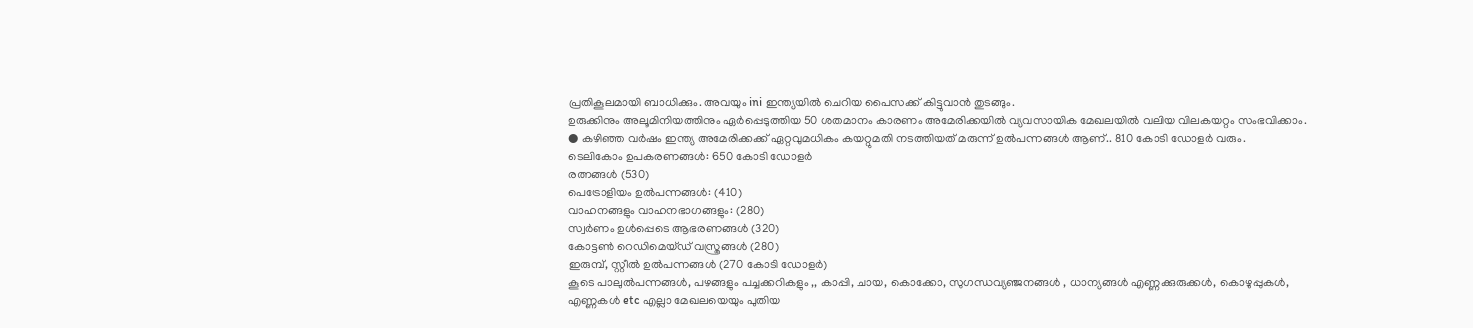പ്രതികൂലമായി ബാധിക്കും. അവയും ini ഇന്ത്യയിൽ ചെറിയ പൈസക്ക് കിട്ടുവാൻ തുടങ്ങും.
ഉരുക്കിനും അലൂമിനിയത്തിനും ഏർപ്പെടുത്തിയ 50 ശതമാനം കാരണം അമേരിക്കയിൽ വ്യവസായിക മേഖലയിൽ വലിയ വിലകയറ്റം സംഭവിക്കാം.
● കഴിഞ്ഞ വർഷം ഇന്ത്യ അമേരിക്കക്ക് ഏറ്റവുമധികം കയറ്റുമതി നടത്തിയത് മരുന്ന് ഉൽപന്നങ്ങൾ ആണ്.. 810 കോടി ഡോളർ വരും.
ടെലികോം ഉപകരണങ്ങൾ: 650 കോടി ഡോളർ
രത്നങ്ങൾ (530)
പെട്രോളിയം ഉൽപന്നങ്ങൾ: (410)
വാഹനങ്ങളും വാഹനഭാഗങ്ങളും: (280)
സ്വർണം ഉൾപ്പെടെ ആഭരണങ്ങൾ (320)
കോട്ടൺ റെഡിമെയ്ഡ് വസ്ത്രങ്ങൾ (280)
ഇരുമ്പ്, സ്റ്റീൽ ഉൽപന്നങ്ങൾ (270 കോടി ഡോളർ)
കൂടെ പാലുൽപന്നങ്ങൾ, പഴങ്ങളും പച്ചക്കറികളും ,, കാപ്പി, ചായ, കൊക്കോ, സുഗന്ധവ്യഞ്ജനങ്ങൾ , ധാന്യങ്ങൾ എണ്ണക്കുരുക്കൾ, കൊഴുപ്പുകൾ, എണ്ണകൾ etc എല്ലാ മേഖലയെയും പുതിയ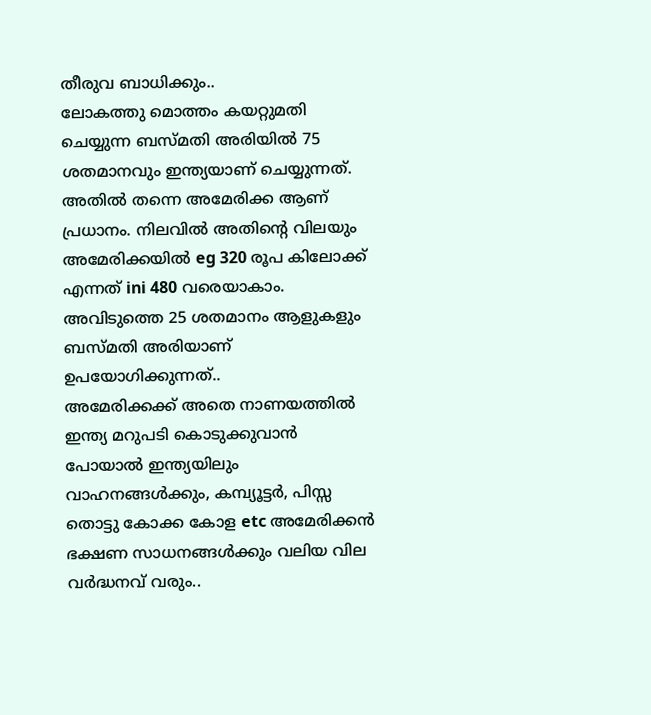തീരുവ ബാധിക്കും..
ലോകത്തു മൊത്തം കയറ്റുമതി ചെയ്യുന്ന ബസ്മതി അരിയിൽ 75 ശതമാനവും ഇന്ത്യയാണ് ചെയ്യുന്നത്. അതിൽ തന്നെ അമേരിക്ക ആണ് പ്രധാനം. നിലവിൽ അതിന്റെ വിലയും അമേരിക്കയിൽ eg 320 രൂപ കിലോക്ക് എന്നത് ini 480 വരെയാകാം. അവിടുത്തെ 25 ശതമാനം ആളുകളും ബസ്മതി അരിയാണ് ഉപയോഗിക്കുന്നത്..
അമേരിക്കക്ക് അതെ നാണയത്തിൽ ഇന്ത്യ മറുപടി കൊടുക്കുവാൻ പോയാൽ ഇന്ത്യയിലും വാഹനങ്ങൾക്കും, കമ്പ്യൂട്ടർ, പിസ്സ തൊട്ടു കോക്ക കോള etc അമേരിക്കൻ ഭക്ഷണ സാധനങ്ങൾക്കും വലിയ വില വർദ്ധനവ് വരും..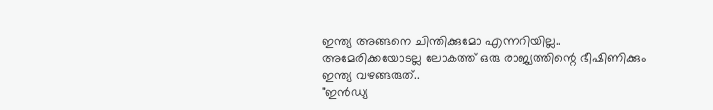ഇന്ത്യ അങ്ങനെ ചിന്തിക്കുമോ എന്നറിയില്ല..
അമേരിക്കയോടല്ല ലോകത്ത് ഒരു രാജ്യത്തിന്റെ ഭീഷിണിക്കും
ഇന്ത്യ വഴങ്ങരുത്..
"ഇൻഡ്യ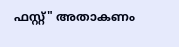ഫസ്റ്റ്" അതാകണം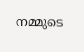നമ്മുടെ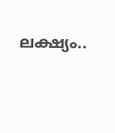ലക്ഷ്യം..